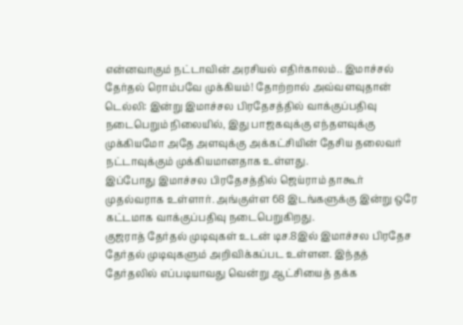என்னவாகும் நட்டாவின் அரசியல் எதிர்காலம்.. இமாச்சல் தேர்தல் ரொம்பவே முக்கியம்! தோற்றால் அவ்வளவுதான்
டெல்லி: இன்று இமாச்சல பிரதேசத்தில் வாக்குப்பதிவு நடைபெறும் நிலையில், இது பாஜகவுக்கு எந்தளவுக்கு முக்கியமோ அதே அளவுக்கு அக்கட்சியின் தேசிய தலைவர் நட்டாவுக்கும் முக்கியமானதாக உள்ளது.
இப்போது இமாச்சல பிரதேசத்தில் ஜெய்ராம் தாகூர் முதல்வராக உள்ளார். அங்குள்ள 68 இடங்களுக்கு இன்று ஒரே கட்டமாக வாக்குப்பதிவு நடைபெறுகிறது.
குஜராத் தேர்தல் முடிவுகள் உடன் டிச.8இல் இமாச்சல பிரதேச தேர்தல் முடிவுகளும் அறிவிக்கப்பட உள்ளன. இந்தத் தேர்தலில் எப்படியாவது வென்று ஆட்சியைத் தக்க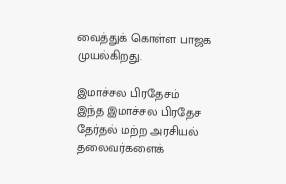வைத்துக் கொள்ள பாஜக முயல்கிறது.

இமாச்சல பிரதேசம்
இந்த இமாச்சல பிரதேச தேர்தல் மற்ற அரசியல் தலைவர்களைக்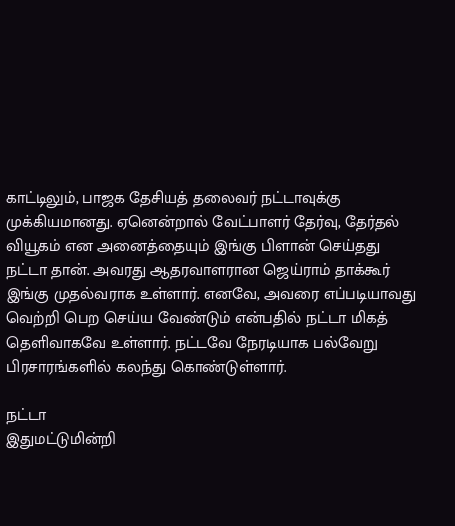காட்டிலும், பாஜக தேசியத் தலைவர் நட்டாவுக்கு முக்கியமானது. ஏனென்றால் வேட்பாளர் தேர்வு, தேர்தல் வியூகம் என அனைத்தையும் இங்கு பிளான் செய்தது நட்டா தான். அவரது ஆதரவாளரான ஜெய்ராம் தாக்கூர் இங்கு முதல்வராக உள்ளார். எனவே, அவரை எப்படியாவது வெற்றி பெற செய்ய வேண்டும் என்பதில் நட்டா மிகத் தெளிவாகவே உள்ளார். நட்டவே நேரடியாக பல்வேறு பிரசாரங்களில் கலந்து கொண்டுள்ளார்.

நட்டா
இதுமட்டுமின்றி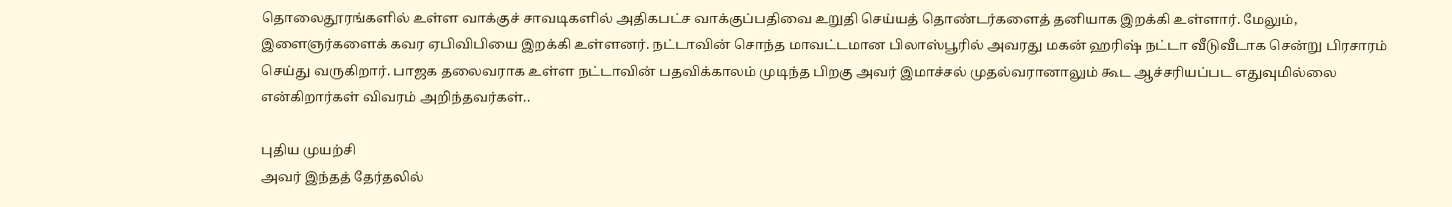தொலைதூரங்களில் உள்ள வாக்குச் சாவடிகளில் அதிகபட்ச வாக்குப்பதிவை உறுதி செய்யத் தொண்டர்களைத் தனியாக இறக்கி உள்ளார். மேலும், இளைஞர்களைக் கவர ஏபிவிபியை இறக்கி உள்ளனர். நட்டாவின் சொந்த மாவட்டமான பிலாஸ்பூரில் அவரது மகன் ஹரிஷ் நட்டா வீடுவீடாக சென்று பிரசாரம் செய்து வருகிறார். பாஜக தலைவராக உள்ள நட்டாவின் பதவிக்காலம் முடிந்த பிறகு அவர் இமாச்சல் முதல்வரானாலும் கூட ஆச்சரியப்பட எதுவுமில்லை என்கிறார்கள் விவரம் அறிந்தவர்கள்..

புதிய முயற்சி
அவர் இந்தத் தேர்தலில்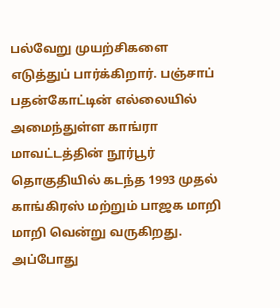பல்வேறு முயற்சிகளை எடுத்துப் பார்க்கிறார். பஞ்சாப் பதன்கோட்டின் எல்லையில் அமைந்துள்ள காங்ரா மாவட்டத்தின் நூர்பூர் தொகுதியில் கடந்த 1993 முதல் காங்கிரஸ் மற்றும் பாஜக மாறி மாறி வென்று வருகிறது. அப்போது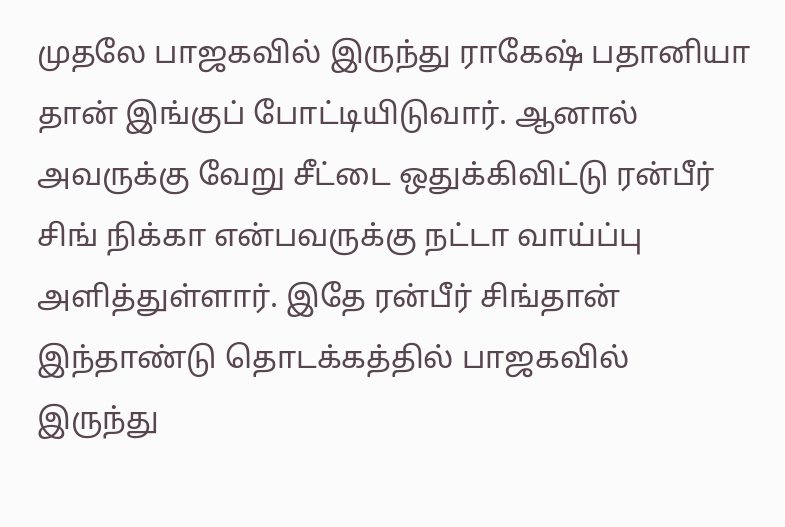முதலே பாஜகவில் இருந்து ராகேஷ் பதானியா தான் இங்குப் போட்டியிடுவார். ஆனால் அவருக்கு வேறு சீட்டை ஒதுக்கிவிட்டு ரன்பீர் சிங் நிக்கா என்பவருக்கு நட்டா வாய்ப்பு அளித்துள்ளார். இதே ரன்பீர் சிங்தான் இந்தாண்டு தொடக்கத்தில் பாஜகவில் இருந்து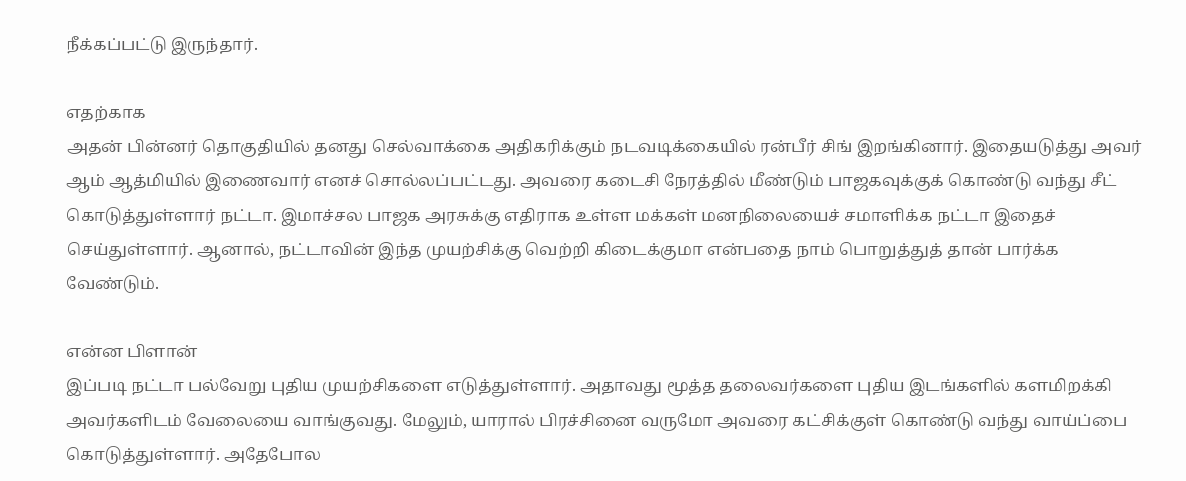நீக்கப்பட்டு இருந்தார்.

எதற்காக
அதன் பின்னர் தொகுதியில் தனது செல்வாக்கை அதிகரிக்கும் நடவடிக்கையில் ரன்பீர் சிங் இறங்கினார். இதையடுத்து அவர் ஆம் ஆத்மியில் இணைவார் எனச் சொல்லப்பட்டது. அவரை கடைசி நேரத்தில் மீண்டும் பாஜகவுக்குக் கொண்டு வந்து சீட் கொடுத்துள்ளார் நட்டா. இமாச்சல பாஜக அரசுக்கு எதிராக உள்ள மக்கள் மனநிலையைச் சமாளிக்க நட்டா இதைச் செய்துள்ளார். ஆனால், நட்டாவின் இந்த முயற்சிக்கு வெற்றி கிடைக்குமா என்பதை நாம் பொறுத்துத் தான் பார்க்க வேண்டும்.

என்ன பிளான்
இப்படி நட்டா பல்வேறு புதிய முயற்சிகளை எடுத்துள்ளார். அதாவது மூத்த தலைவர்களை புதிய இடங்களில் களமிறக்கி அவர்களிடம் வேலையை வாங்குவது. மேலும், யாரால் பிரச்சினை வருமோ அவரை கட்சிக்குள் கொண்டு வந்து வாய்ப்பை கொடுத்துள்ளார். அதேபோல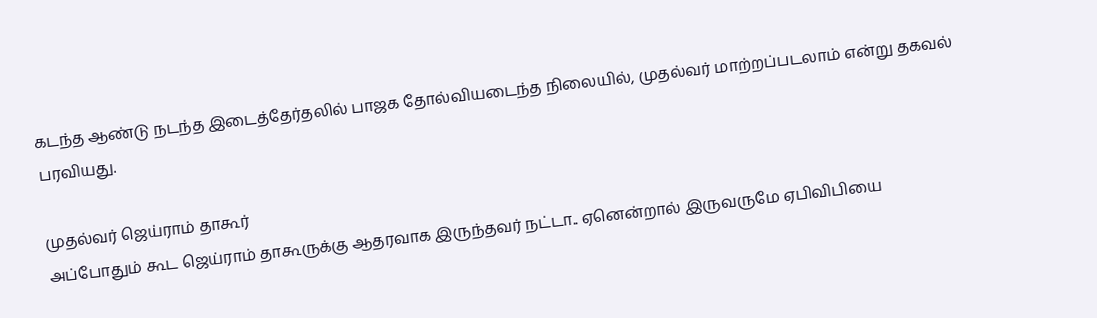கடந்த ஆண்டு நடந்த இடைத்தேர்தலில் பாஜக தோல்வியடைந்த நிலையில், முதல்வர் மாற்றப்படலாம் என்று தகவல் பரவியது.

முதல்வர் ஜெய்ராம் தாகூர்
அப்போதும் கூட ஜெய்ராம் தாகூருக்கு ஆதரவாக இருந்தவர் நட்டா.. ஏனென்றால் இருவருமே ஏபிவிபியை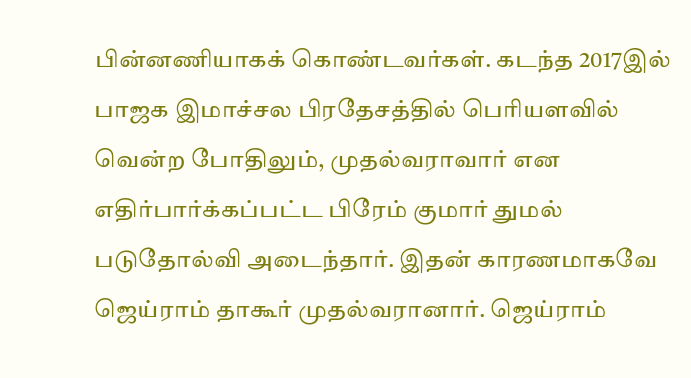பின்னணியாகக் கொண்டவர்கள். கடந்த 2017இல் பாஜக இமாச்சல பிரதேசத்தில் பெரியளவில் வென்ற போதிலும், முதல்வராவார் என எதிர்பார்க்கப்பட்ட பிரேம் குமார் துமல் படுதோல்வி அடைந்தார். இதன் காரணமாகவே ஜெய்ராம் தாகூர் முதல்வரானார். ஜெய்ராம்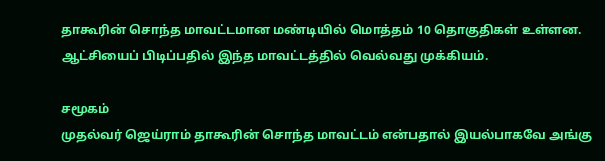தாகூரின் சொந்த மாவட்டமான மண்டியில் மொத்தம் 10 தொகுதிகள் உள்ளன. ஆட்சியைப் பிடிப்பதில் இந்த மாவட்டத்தில் வெல்வது முக்கியம்.

சமூகம்
முதல்வர் ஜெய்ராம் தாகூரின் சொந்த மாவட்டம் என்பதால் இயல்பாகவே அங்கு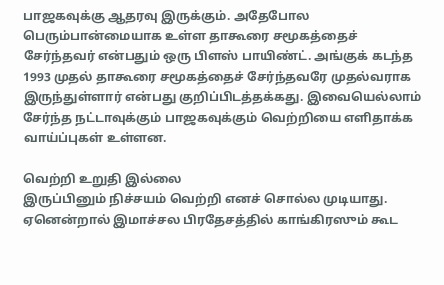பாஜகவுக்கு ஆதரவு இருக்கும். அதேபோல பெரும்பான்மையாக உள்ள தாகூரை சமூகத்தைச் சேர்ந்தவர் என்பதும் ஒரு பிளஸ் பாயிண்ட். அங்குக் கடந்த 1993 முதல் தாகூரை சமூகத்தைச் சேர்ந்தவரே முதல்வராக இருந்துள்ளார் என்பது குறிப்பிடத்தக்கது. இவையெல்லாம் சேர்ந்த நட்டாவுக்கும் பாஜகவுக்கும் வெற்றியை எளிதாக்க வாய்ப்புகள் உள்ளன.

வெற்றி உறுதி இல்லை
இருப்பினும் நிச்சயம் வெற்றி எனச் சொல்ல முடியாது. ஏனென்றால் இமாச்சல பிரதேசத்தில் காங்கிரஸும் கூட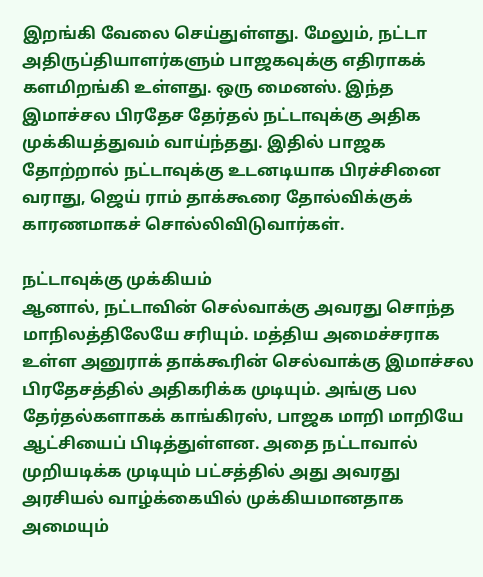இறங்கி வேலை செய்துள்ளது. மேலும், நட்டா அதிருப்தியாளர்களும் பாஜகவுக்கு எதிராகக் களமிறங்கி உள்ளது. ஒரு மைனஸ். இந்த இமாச்சல பிரதேச தேர்தல் நட்டாவுக்கு அதிக முக்கியத்துவம் வாய்ந்தது. இதில் பாஜக தோற்றால் நட்டாவுக்கு உடனடியாக பிரச்சினை வராது, ஜெய் ராம் தாக்கூரை தோல்விக்குக் காரணமாகச் சொல்லிவிடுவார்கள்.

நட்டாவுக்கு முக்கியம்
ஆனால், நட்டாவின் செல்வாக்கு அவரது சொந்த மாநிலத்திலேயே சரியும். மத்திய அமைச்சராக உள்ள அனுராக் தாக்கூரின் செல்வாக்கு இமாச்சல பிரதேசத்தில் அதிகரிக்க முடியும். அங்கு பல தேர்தல்களாகக் காங்கிரஸ், பாஜக மாறி மாறியே ஆட்சியைப் பிடித்துள்ளன. அதை நட்டாவால் முறியடிக்க முடியும் பட்சத்தில் அது அவரது அரசியல் வாழ்க்கையில் முக்கியமானதாக அமையும்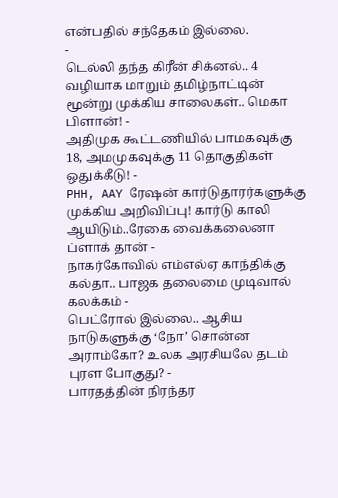என்பதில் சந்தேகம் இல்லை.
-
டெல்லி தந்த கிரீன் சிக்னல்.. 4 வழியாக மாறும் தமிழ்நாட்டின் மூன்று முக்கிய சாலைகள்.. மெகா பிளான்! -
அதிமுக கூட்டணியில் பாமகவுக்கு 18, அமமுகவுக்கு 11 தொகுதிகள் ஒதுக்கீடு! -
PHH, AAY ரேஷன் கார்டுதாரர்களுக்கு முக்கிய அறிவிப்பு! கார்டு காலி ஆயிடும்..ரேகை வைக்கலைனா ப்ளாக் தான் -
நாகர்கோவில் எம்எல்ஏ காந்திக்கு கல்தா.. பாஜக தலைமை முடிவால் கலக்கம் -
பெட்ரோல் இல்லை.. ஆசிய நாடுகளுக்கு ‘நோ’ சொன்ன அராம்கோ? உலக அரசியலே தடம் புரள போகுது? -
பாரதத்தின் நிரந்தர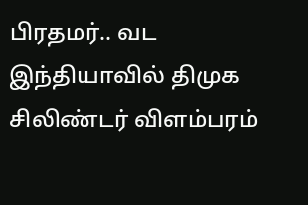பிரதமர்.. வட இந்தியாவில் திமுக சிலிண்டர் விளம்பரம்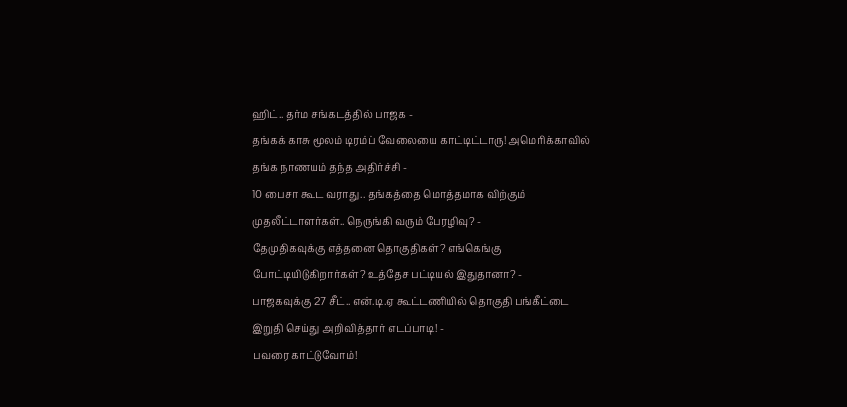ஹிட்.. தர்ம சங்கடத்தில் பாஜக -
தங்கக் காசு மூலம் டிரம்ப் வேலையை காட்டிட்டாரு! அமெரிக்காவில் தங்க நாணயம் தந்த அதிர்ச்சி -
10 பைசா கூட வராது.. தங்கத்தை மொத்தமாக விற்கும் முதலீட்டாளர்கள்.. நெருங்கி வரும் பேரழிவு? -
தேமுதிகவுக்கு எத்தனை தொகுதிகள்? எங்கெங்கு போட்டியிடுகிறார்கள்? உத்தேச பட்டியல் இதுதானா? -
பாஜகவுக்கு 27 சீட்.. என்.டி.ஏ கூட்டணியில் தொகுதி பங்கீட்டை இறுதி செய்து அறிவித்தார் எடப்பாடி! -
பவரை காட்டுவோம்!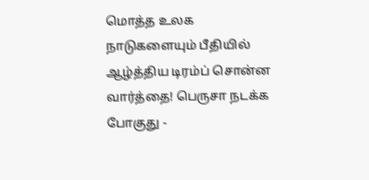மொத்த உலக நாடுகளையும் பீதியில் ஆழ்த்திய டிரம்ப் சொன்ன வார்த்தை! பெருசா நடக்க போகுது -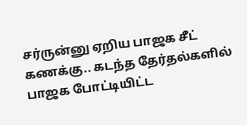சர்ருன்னு ஏறிய பாஜக சீட் கணக்கு.. கடந்த தேர்தல்களில் பாஜக போட்டியிட்ட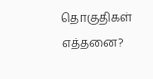தொகுதிகள் எத்தனை?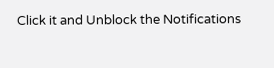Click it and Unblock the Notifications